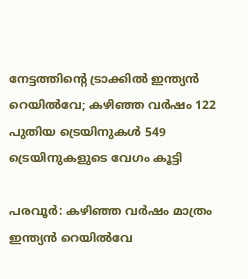നേട്ടത്തിന്‍റെ ട്രാക്കിൽ ഇന്ത്യൻ റെയിൽവേ; കഴിഞ്ഞ വർഷം 122 പുതിയ ട്രെയിനുകൾ 549 ട്രെയിനുകളുടെ വേഗം കൂട്ടി

പരവൂർ: കഴിഞ്ഞ വർഷം മാത്രം ഇന്ത്യൻ റെയിൽവേ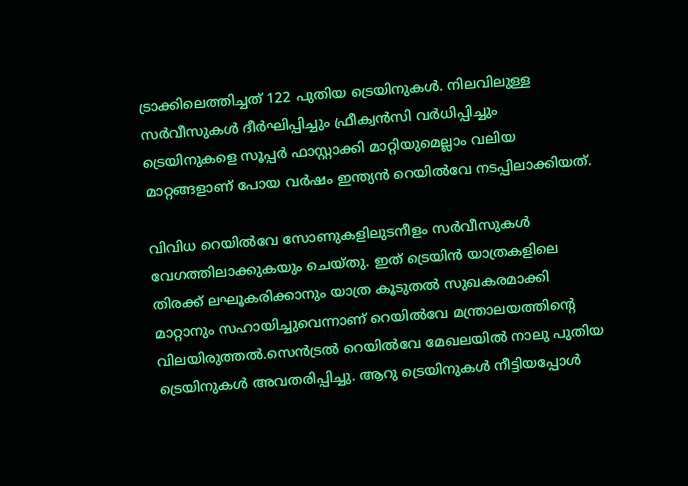ട്രാക്കിലെത്തിച്ചത് 122 പുതിയ ട്രെയിനുകൾ. നിലവിലുള്ള സർവീസുകൾ ദീർഘിപ്പിച്ചും ഫ്രീക്വൻസി വർധിപ്പിച്ചും ട്രെയിനുകളെ സൂപ്പർ ഫാസ്റ്റാക്കി മാറ്റിയുമെല്ലാം വലിയ മാറ്റങ്ങളാണ് പോയ വര്‍ഷം ഇന്ത്യൻ റെയിൽവേ നടപ്പിലാക്കിയത്.

വിവിധ റെയിൽവേ സോണുകളിലുടനീളം സർവീസുകൾ വേഗത്തിലാക്കുകയും ചെയ്തു. ഇത് ട്രെയിൻ യാത്രകളിലെ തിരക്ക് ലഘൂകരിക്കാനും യാത്ര കൂടുതൽ സുഖകരമാക്കി മാറ്റാനും സഹായിച്ചുവെന്നാണ് റെയിൽവേ മന്ത്രാലയത്തിന്‍റെ വിലയിരുത്തൽ.സെൻട്രൽ റെയിൽവേ മേഖലയിൽ നാലു പുതിയ ട്രെയിനുകൾ അവതരിപ്പിച്ചു. ആറു ട്രെയിനുകൾ നീട്ടിയപ്പോൾ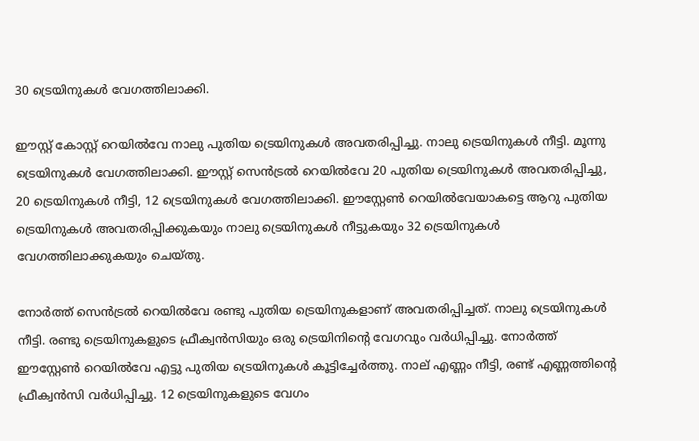30 ട്രെയിനുകൾ വേഗത്തിലാക്കി.

ഈസ്റ്റ് കോസ്റ്റ് റെയിൽവേ നാലു പുതിയ ട്രെയിനുകൾ അവതരിപ്പിച്ചു. നാലു ട്രെയിനുകൾ നീട്ടി. മൂന്നു ട്രെയിനുകൾ വേഗത്തിലാക്കി. ഈസ്റ്റ് സെൻട്രൽ റെയിൽവേ 20 പുതിയ ട്രെയിനുകൾ അവതരിപ്പിച്ചു, 20 ട്രെയിനുകൾ നീട്ടി, 12 ട്രെയിനുകൾ വേഗത്തിലാക്കി. ഈസ്റ്റേൺ റെയിൽവേയാകട്ടെ ആറു പുതിയ ട്രെയിനുകൾ അവതരിപ്പിക്കുകയും നാലു ട്രെയിനുകൾ നീട്ടുകയും 32 ട്രെയിനുകൾ വേഗത്തിലാക്കുകയും ചെയ്തു.

നോർത്ത് സെൻട്രൽ റെയിൽവേ രണ്ടു പുതിയ ട്രെയിനുകളാണ് അവതരിപ്പിച്ചത്. നാലു ട്രെയിനുകൾ നീട്ടി. രണ്ടു ട്രെയിനുകളുടെ ഫ്രീക്വൻസിയും ഒരു ട്രെയിനിന്‍റെ വേഗവും വർധിപ്പിച്ചു. നോർത്ത് ഈസ്റ്റേൺ റെയിൽവേ എട്ടു പുതിയ ട്രെയിനുകൾ കൂട്ടിച്ചേർത്തു. നാല് എണ്ണം നീട്ടി, രണ്ട് എണ്ണത്തിന്‍റെ ഫ്രീക്വൻസി വർധിപ്പിച്ചു. 12 ട്രെയിനുകളുടെ വേഗം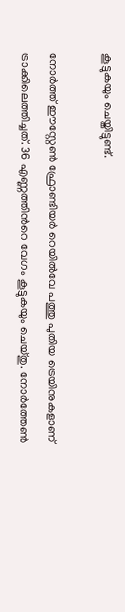കൂട്ടുകയും ചെയ്തിട്ടുണ്ട്.

നോർത്ത് ഈസ്റ്റേൺ ഫ്രോണ്ടിയർ റെയിൽവേ പത്തു പുതിയ ട്രെയിനുകളാണ് ട്രാക്കിലെത്തിച്ചത്. 36 എണ്ണത്തിന്‍റെ വേഗം കൂട്ടുകയും ചെയ്തു. നോർത്തേൺ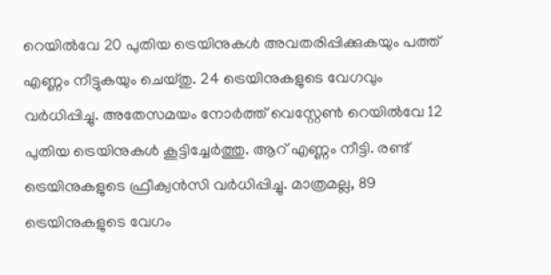റെയിൽവേ 20 പുതിയ ട്രെയിനുകൾ അവതരിപ്പിക്കുകയും പത്ത് എണ്ണം നീട്ടുകയും ചെയ്തു. 24 ട്രെയിനുകളുടെ വേഗവും വർധിപ്പിച്ചു. അതേസമയം നോർത്ത് വെസ്റ്റേൺ റെയിൽവേ 12 പുതിയ ട്രെയിനുകൾ കൂട്ടിച്ചേർത്തു. ആറ് എണ്ണം നീട്ടി. രണ്ട് ട്രെയിനുകളുടെ ഫ്രീക്വൻസി വർധിപ്പിച്ചു. മാത്രമല്ല, 89 ട്രെയിനുകളുടെ വേഗം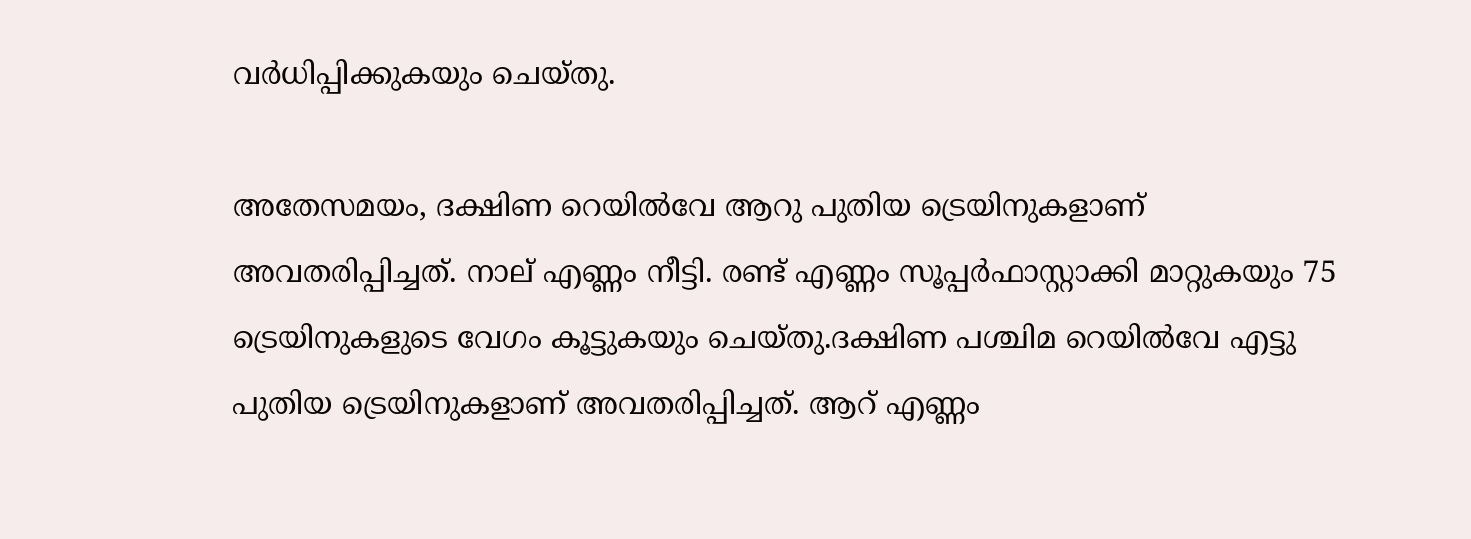വർധിപ്പിക്കുകയും ചെയ്തു.

അതേസമയം, ദക്ഷിണ റെയിൽവേ ആറു പുതിയ ട്രെയിനുകളാണ് അവതരിപ്പിച്ചത്. നാല് എണ്ണം നീട്ടി. രണ്ട് എണ്ണം സൂപ്പർഫാസ്റ്റാക്കി മാറ്റുകയും 75 ട്രെയിനുകളുടെ വേഗം കൂട്ടുകയും ചെയ്തു.ദക്ഷിണ പശ്ചിമ റെയിൽവേ എട്ടു പുതിയ ട്രെയിനുകളാണ് അവതരിപ്പിച്ചത്. ആറ് എണ്ണം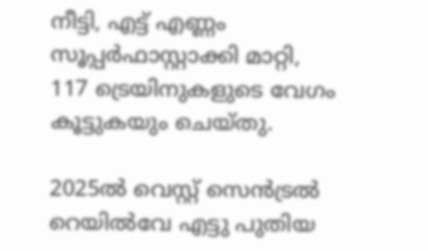നീട്ടി, എട്ട് എണ്ണം സൂപ്പർഫാസ്റ്റാക്കി മാറ്റി, 117 ട്രെയിനുകളുടെ വേഗം കൂട്ടുകയും ചെയ്തു.

2025ൽ വെസ്റ്റ് സെൻട്രൽ റെയിൽവേ എട്ടു പുതിയ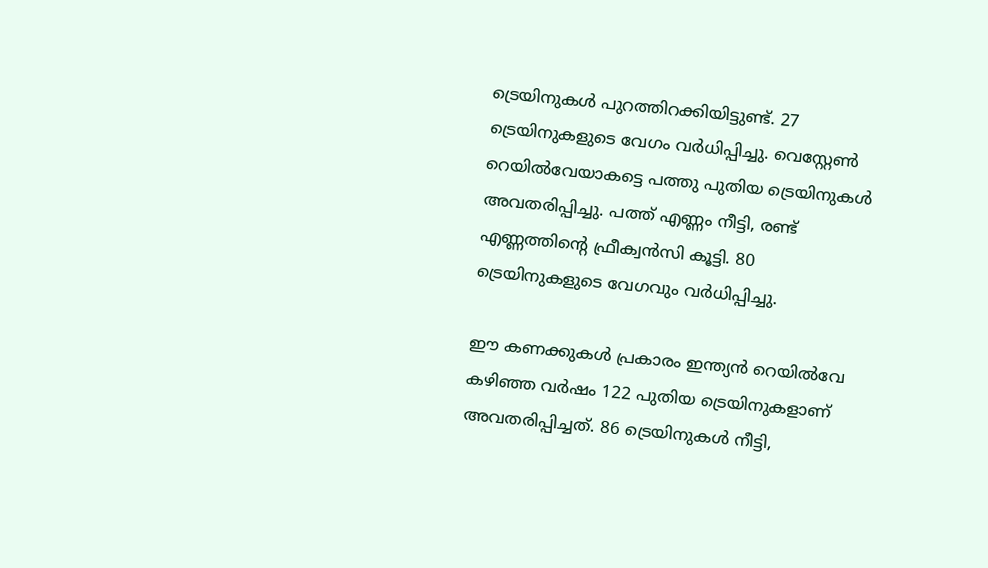ട്രെയിനുകൾ പുറത്തിറക്കിയിട്ടുണ്ട്. 27 ട്രെയിനുകളുടെ വേഗം വർധിപ്പിച്ചു. വെസ്റ്റേൺ റെയിൽവേയാകട്ടെ പത്തു പുതിയ ട്രെയിനുകൾ അവതരിപ്പിച്ചു. പത്ത് എണ്ണം നീട്ടി, രണ്ട് എണ്ണത്തിന്‍റെ ഫ്രീക്വൻസി കൂട്ടി. 80 ട്രെയിനുകളുടെ വേഗവും വർധിപ്പിച്ചു.

ഈ കണക്കുകൾ പ്രകാരം ഇന്ത്യൻ റെയിൽവേ കഴിഞ്ഞ വർഷം 122 പുതിയ ട്രെയിനുകളാണ് അവതരിപ്പിച്ചത്. 86 ട്രെയിനുകൾ നീട്ടി,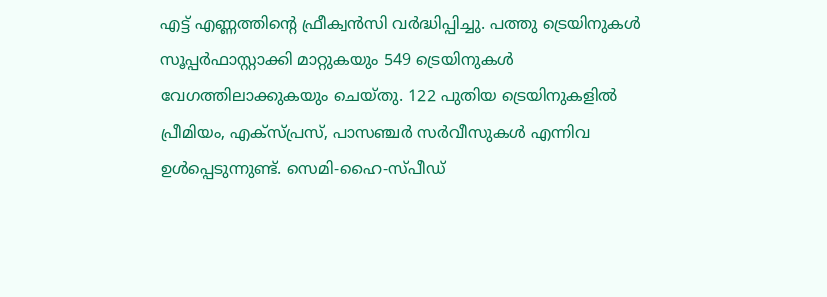എട്ട് എണ്ണത്തിന്‍റെ ഫ്രീക്വൻസി വർദ്ധിപ്പിച്ചു. പത്തു ട്രെയിനുകൾ സൂപ്പർഫാസ്റ്റാക്കി മാറ്റുകയും 549 ട്രെയിനുകൾ വേഗത്തിലാക്കുകയും ചെയ്തു. 122 പുതിയ ട്രെയിനുകളിൽ പ്രീമിയം, എക്സ്പ്രസ്, പാസഞ്ചർ സർവീസുകൾ എന്നിവ ഉൾപ്പെടുന്നുണ്ട്. സെമി-ഹൈ-സ്പീഡ്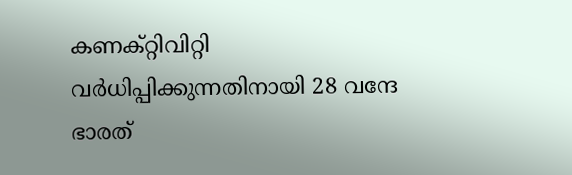കണക്റ്റിവിറ്റി വർധിപ്പിക്കുന്നതിനായി 28 വന്ദേ ഭാരത്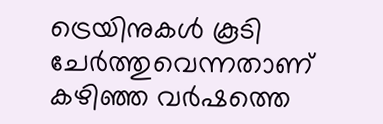ട്രെയിനുകൾ കൂടി ചേർത്തുവെന്നതാണ് കഴിഞ്ഞ വർഷത്തെ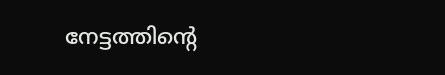നേട്ടത്തിന്‍റെ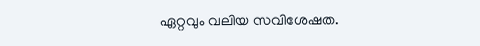ഏറ്റവും വലിയ സവിശേഷത.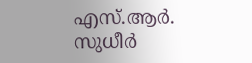എസ്.ആർ. സുധീർ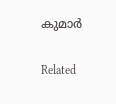കുമാർ

Related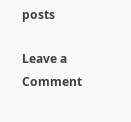posts

Leave a Comment